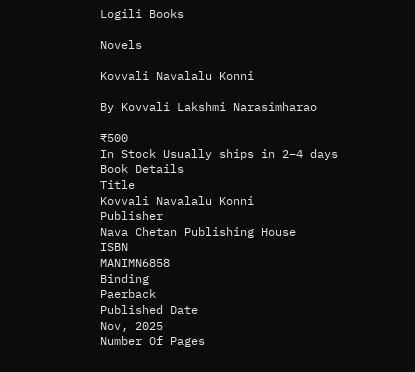Logili Books

Novels

Kovvali Navalalu Konni

By Kovvali Lakshmi Narasimharao

₹500
In Stock Usually ships in 2–4 days
Book Details
Title
Kovvali Navalalu Konni
Publisher
Nava Chetan Publishing House
ISBN
MANIMN6858
Binding
Paerback
Published Date
Nov, 2025
Number Of Pages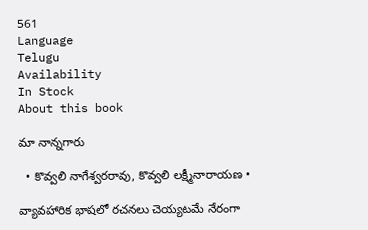561
Language
Telugu
Availability
In Stock
About this book

మా నాన్నగారు

  • కొవ్వలి నాగేశ్వరరావు, కొవ్వలి లక్ష్మీనారాయణ •

వ్యావహారిక భాషలో రచనలు చెయ్యటమే నేరంగా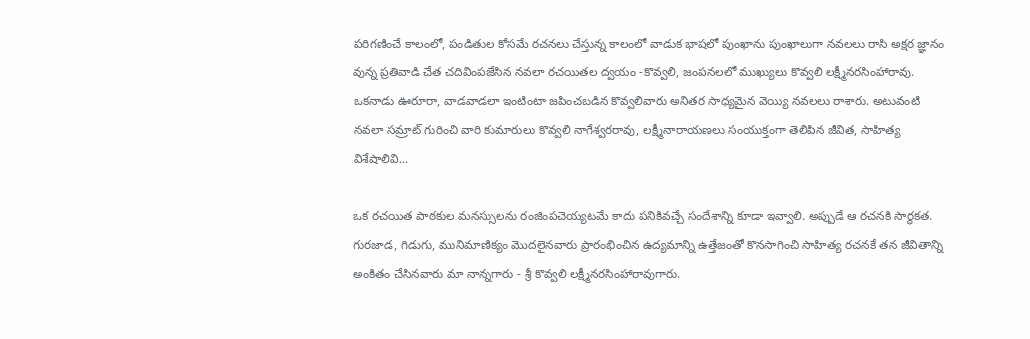పరిగణించే కాలంలో, పండితుల కోసమే రచనలు చేస్తున్న కాలంలో వాడుక భాషలో పుంఖాను పుంఖాలుగా నవలలు రాసి అక్షర జ్ఞానం వున్న ప్రతివాడి చేత చదివింపజేసిన నవలా రచయితల ద్వయం -కొవ్వలి, జంపనలలో ముఖ్యులు కొవ్వలి లక్ష్మీనరసింహారావు. ఒకనాడు ఊరూరా, వాడవాడలా ఇంటింటా జపించబడిన కొవ్వలివారు అనితర సాధ్యమైన వెయ్యి నవలలు రాశారు. అటువంటి నవలా సమ్రాట్ గురించి వారి కుమారులు కొవ్వలి నాగేశ్వరరావు, లక్ష్మీనారాయణలు సంయుక్తంగా తెలిపిన జీవిత, సాహిత్య విశేషాలివి...

ఒక రచయిత పాఠకుల మనస్సులను రంజింపచెయ్యటమే కాదు పనికివచ్చే సందేశాన్ని కూడా ఇవ్వాలి. అప్పుడే ఆ రచనకి సార్థకత. గురజాడ, గిడుగు, మునిమాణిక్యం మొదలైనవారు ప్రారంభించిన ఉద్యమాన్ని ఉత్తేజంతో కొనసాగించి సాహిత్య రచనకే తన జీవితాన్ని అంకితం చేసినవారు మా నాన్నగారు - శ్రీ కొవ్వలి లక్ష్మీనరసింహారావుగారు.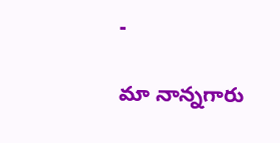-

మా నాన్నగారు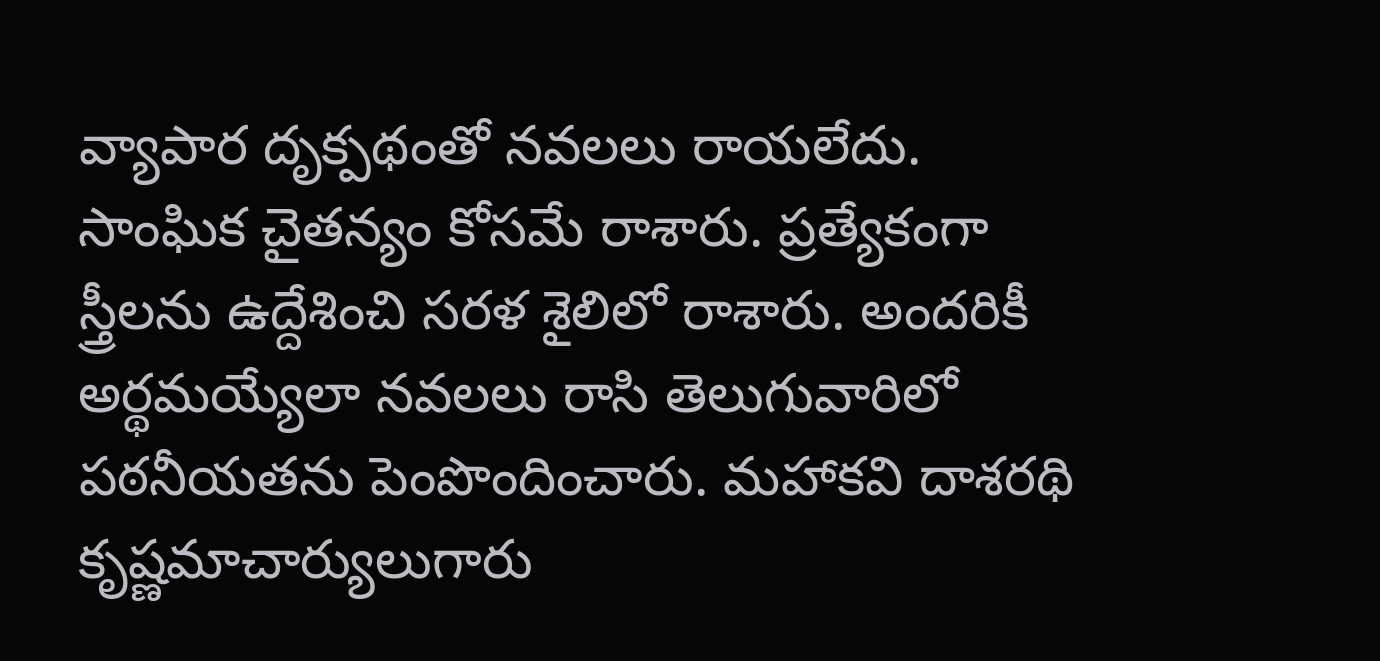వ్యాపార దృక్పథంతో నవలలు రాయలేదు. సాంఘిక చైతన్యం కోసమే రాశారు. ప్రత్యేకంగా స్త్రీలను ఉద్దేశించి సరళ శైలిలో రాశారు. అందరికీ అర్థమయ్యేలా నవలలు రాసి తెలుగువారిలో పఠనీయతను పెంపొందించారు. మహాకవి దాశరథి కృష్ణమాచార్యులుగారు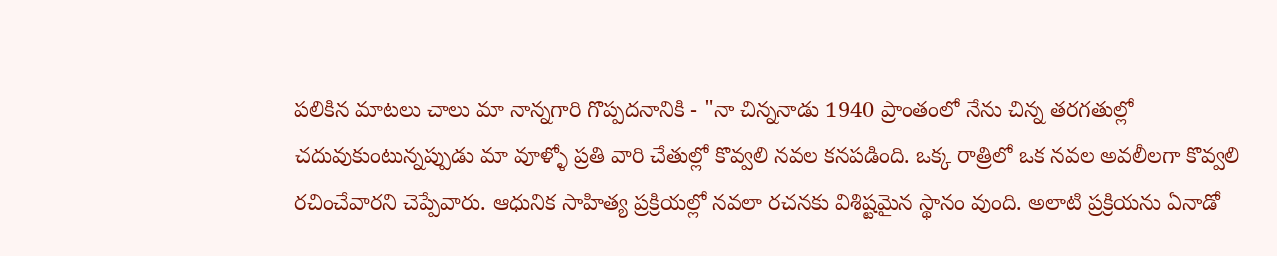పలికిన మాటలు చాలు మా నాన్నగారి గొప్పదనానికి - "నా చిన్ననాడు 1940 ప్రాంతంలో నేను చిన్న తరగతుల్లో చదువుకుంటున్నప్పుడు మా వూళ్ళో ప్రతి వారి చేతుల్లో కొవ్వలి నవల కనపడింది. ఒక్క రాత్రిలో ఒక నవల అవలీలగా కొవ్వలి రచించేవారని చెప్పేవారు. ఆధునిక సాహిత్య ప్రక్రియల్లో నవలా రచనకు విశిష్టమైన స్థానం వుంది. అలాటి ప్రక్రియను ఏనాడో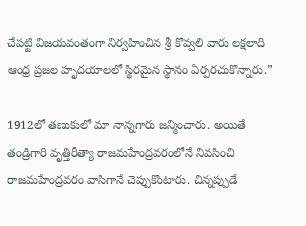చేపట్టి విజయవంతంగా నిర్వహించిన శ్రీ కొవ్వలి వారు లక్షలాది ఆంధ్ర ప్రజల హృదయాలలో స్థిరమైన స్థానం ఏర్పరచుకొన్నారు.”

1912లో తణుకులో మా నాన్నగారు జన్మించారు. అయితే తండ్రిగారి వృత్తిరీత్యా రాజమహేంద్రవరంలోనే నివసించి రాజమహేంద్రవరం వాసిగానే చెప్పుకొంటారు. చిన్నప్పుడే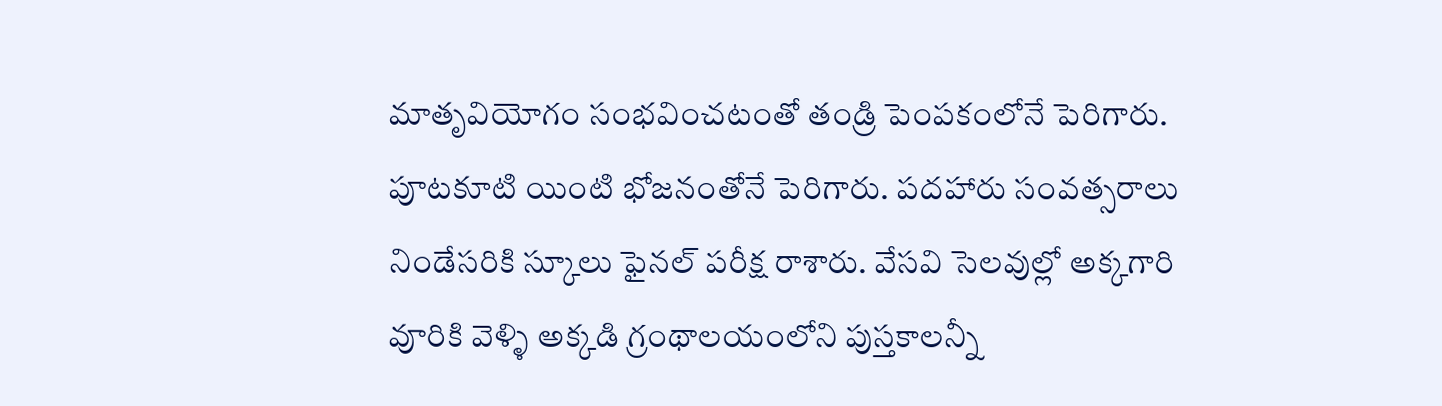మాతృవియోగం సంభవించటంతో తండ్రి పెంపకంలోనే పెరిగారు. పూటకూటి యింటి భోజనంతోనే పెరిగారు. పదహారు సంవత్సరాలు నిండేసరికి స్కూలు ఫైనల్ పరీక్ష రాశారు. వేసవి సెలవుల్లో అక్కగారి వూరికి వెళ్ళి అక్కడి గ్రంథాలయంలోని పుస్తకాలన్నీ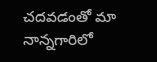చదవడంతో మా నాన్నగారిలో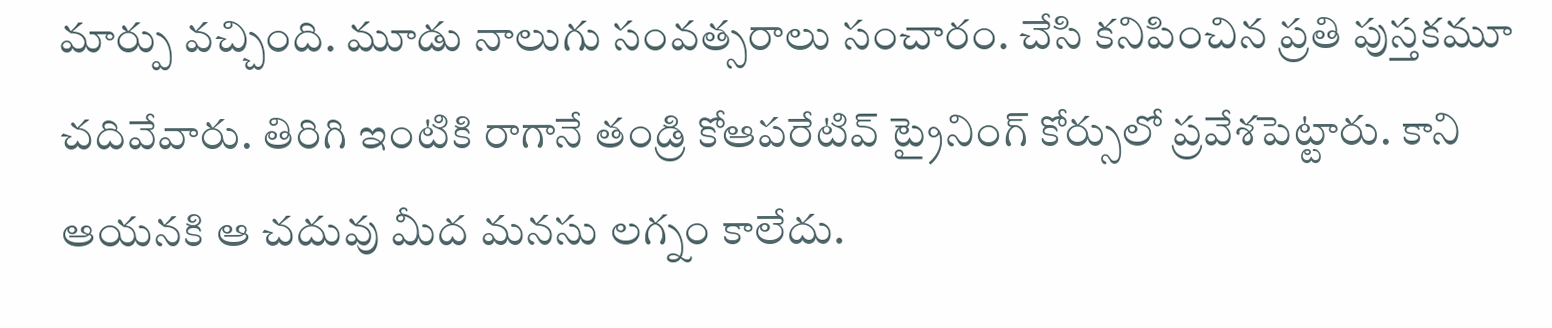మార్పు వచ్చింది. మూడు నాలుగు సంవత్సరాలు సంచారం. చేసి కనిపించిన ప్రతి పుస్తకమూ చదివేవారు. తిరిగి ఇంటికి రాగానే తండ్రి కోఆపరేటివ్ ట్రైనింగ్ కోర్సులో ప్రవేశపెట్టారు. కాని ఆయనకి ఆ చదువు మీద మనసు లగ్నం కాలేదు.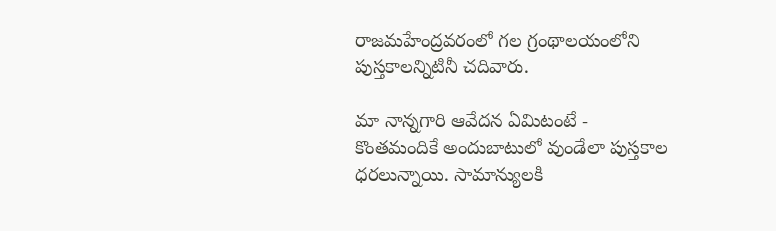రాజమహేంద్రవరంలో గల గ్రంథాలయంలోని పుస్తకాలన్నిటినీ చదివారు.

మా నాన్నగారి ఆవేదన ఏమిటంటే - కొంతమందికే అందుబాటులో వుండేలా పుస్తకాల ధరలున్నాయి. సామాన్యులకి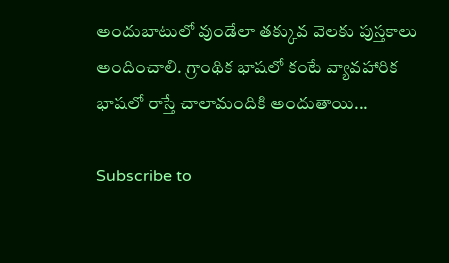అందుబాటులో వుండేలా తక్కువ వెలకు పుస్తకాలు అందించాలి. గ్రాంథిక భాషలో కంటే వ్యావహారిక భాషలో రాస్తే చాలామందికి అందుతాయి...

Subscribe to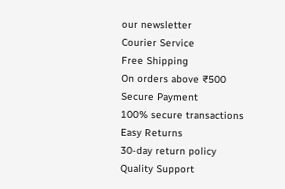our newsletter
Courier Service
Free Shipping
On orders above ₹500
Secure Payment
100% secure transactions
Easy Returns
30-day return policy
Quality Support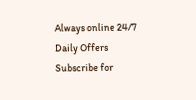Always online 24/7
Daily Offers
Subscribe for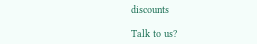discounts

Talk to us?